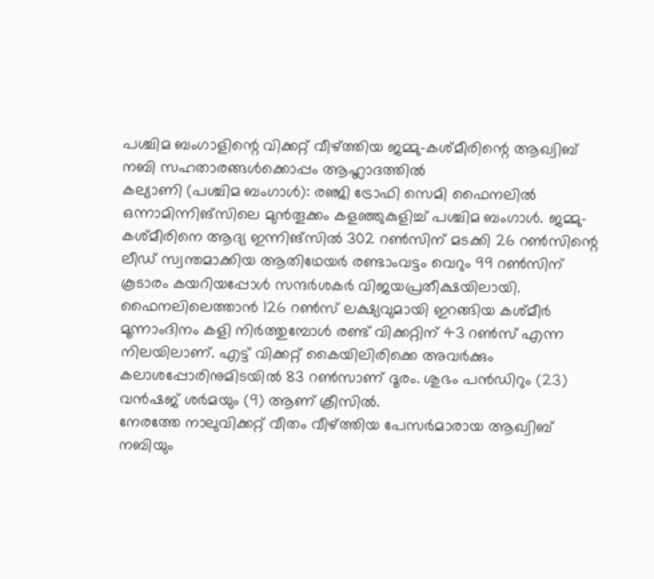പശ്ചിമ ബംഗാളിന്റെ വിക്കറ്റ് വീഴ്ത്തിയ ജമ്മു-കശ്മീരിന്റെ ആഖ്വിബ് നബി സഹതാരങ്ങൾക്കൊപ്പം ആഹ്ലാദത്തിൽ
കല്യാണി (പശ്ചിമ ബംഗാൾ): രഞ്ജി ട്രോഫി സെമി ഫൈനലിൽ ഒന്നാമിന്നിങ്സിലെ മുൻതൂക്കം കളഞ്ഞുകുളിച്ച് പശ്ചിമ ബംഗാൾ. ജമ്മു-കശ്മീരിനെ ആദ്യ ഇന്നിങ്സിൽ 302 റൺസിന് മടക്കി 26 റൺസിന്റെ ലീഡ് സ്വന്തമാക്കിയ ആതിഥേയർ രണ്ടാംവട്ടം വെറും 99 റൺസിന് കൂടാരം കയറിയപ്പോൾ സന്ദർശകർ വിജയപ്രതീക്ഷയിലായി. ഫൈനലിലെത്താൻ 126 റൺസ് ലക്ഷ്യവുമായി ഇറങ്ങിയ കശ്മീർ മൂന്നാംദിനം കളി നിർത്തുമ്പോൾ രണ്ട് വിക്കറ്റിന് 43 റൺസ് എന്ന നിലയിലാണ്. എട്ട് വിക്കറ്റ് കൈയിലിരിക്കെ അവർക്കും കലാശപ്പോരിനുമിടയിൽ 83 റൺസാണ് ദൂരം. ശുഭം പൻഡിറും (23) വൻഷജ് ശർമയും (9) ആണ് ക്രീസിൽ.
നേരത്തേ നാലുവിക്കറ്റ് വീതം വീഴ്ത്തിയ പേസർമാരായ ആഖ്വിബ് നബിയും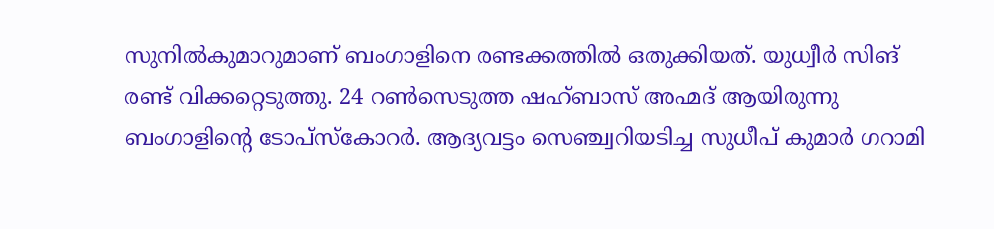സുനിൽകുമാറുമാണ് ബംഗാളിനെ രണ്ടക്കത്തിൽ ഒതുക്കിയത്. യുധ്വീർ സിങ് രണ്ട് വിക്കറ്റെടുത്തു. 24 റൺസെടുത്ത ഷഹ്ബാസ് അഹ്മദ് ആയിരുന്നു ബംഗാളിന്റെ ടോപ്സ്കോറർ. ആദ്യവട്ടം സെഞ്ച്വറിയടിച്ച സുധീപ് കുമാർ ഗറാമി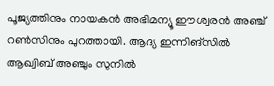പൂജ്യത്തിനും നായകൻ അഭിമന്യൂ ഈശ്വരൻ അഞ്ച് റൺസിനും പുറത്തായി. ആദ്യ ഇന്നിങ്സിൽ ആഖ്വിബ് അഞ്ചും സുനിൽ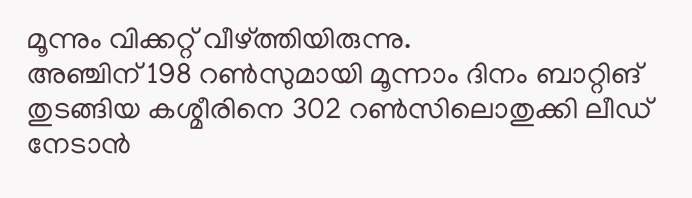മൂന്നും വിക്കറ്റ് വീഴ്ത്തിയിരുന്നു.
അഞ്ചിന് 198 റൺസുമായി മൂന്നാം ദിനം ബാറ്റിങ് തുടങ്ങിയ കശ്മീരിനെ 302 റൺസിലൊതുക്കി ലീഡ് നേടാൻ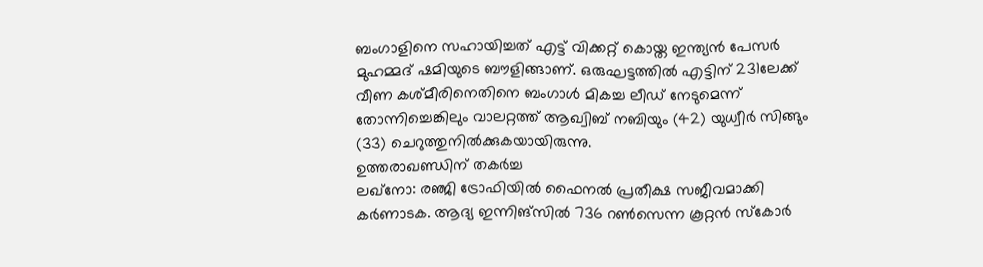ബംഗാളിനെ സഹായിച്ചത് എട്ട് വിക്കറ്റ് കൊയ്ത ഇന്ത്യൻ പേസർ മുഹമ്മദ് ഷമിയുടെ ബൗളിങ്ങാണ്. ഒരുഘട്ടത്തിൽ എട്ടിന് 231ലേക്ക് വീണ കശ്മീരിനെതിനെ ബംഗാൾ മികച്ച ലീഡ് നേടുമെന്ന് തോന്നിച്ചെങ്കിലും വാലറ്റത്ത് ആഖ്വിബ് നബിയും (42) യുധ്വീർ സിങ്ങും (33) ചെറുത്തുനിൽക്കുകയായിരുന്നു.
ഉത്തരാഖണ്ഡിന് തകർച്ച
ലഖ്നോ: രഞ്ജി ട്രോഫിയിൽ ഫൈനൽ പ്രതീക്ഷ സജീവമാക്കി കർണാടക. ആദ്യ ഇന്നിങ്സിൽ 736 റൺസെന്ന കൂറ്റൻ സ്കോർ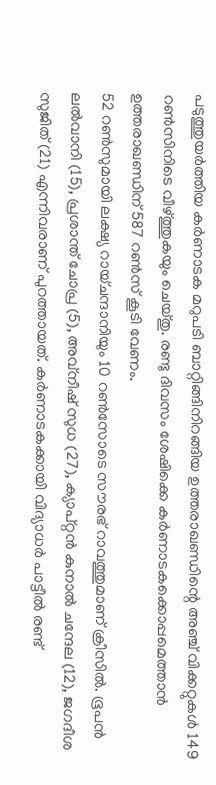പടുത്തുയർത്തിയ കർണാടക മറുപടി ബാറ്റിങ്ങിനിറങ്ങിയ ഉത്തരാഖണ്ഡിന്റെ അഞ്ച് വിക്കറ്റുകൾ 149 റൺസിനിടെ വീഴ്ത്തുകയും ചെയ്തു. രണ്ടു ദിവസം ശേഷിക്കെ കർണാടകക്കൊപ്പമെത്താൻ ഉത്തരാഖണ്ഡിന് 587 റൺസ് കൂടി വേണം.
52 റൺസുമായി ലക്ഷ്യ റായ്ചന്ദാനിയും 10 റൺസോടെ സൗരഭ് റാവത്തുമാണ് ക്രീസിൽ. ഭൂപൻ ലൽവാനി (15), പ്രശാന്ത് ചോപ്ര (5), അവ്നീഷ് സുധ (27), ക്യാപ്റ്റൻ കുനാൽ ചന്ദേല (12), ജഗദീശ സുജിത് (21) എന്നിവരാണ് പുറത്തായത്. കർണാടകക്കായി വിദ്യാധർ പാട്ടീൽ രണ്ട്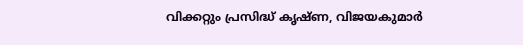വിക്കറ്റും പ്രസിദ്ധ് കൃഷ്ണ, വിജയകുമാർ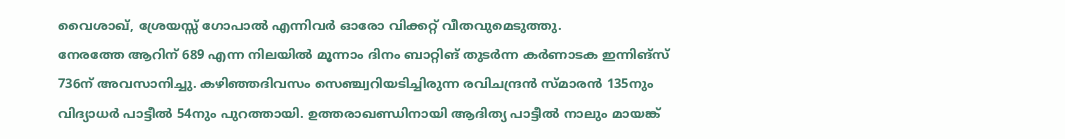വൈശാഖ്, ശ്രേയസ്സ് ഗോപാൽ എന്നിവർ ഓരോ വിക്കറ്റ് വീതവുമെടുത്തു.
നേരത്തേ ആറിന് 689 എന്ന നിലയിൽ മൂന്നാം ദിനം ബാറ്റിങ് തുടർന്ന കർണാടക ഇന്നിങ്സ് 736ന് അവസാനിച്ചു. കഴിഞ്ഞദിവസം സെഞ്ച്വറിയടിച്ചിരുന്ന രവിചന്ദ്രൻ സ്മാരൻ 135നും വിദ്യാധർ പാട്ടീൽ 54നും പുറത്തായി. ഉത്തരാഖണ്ഡിനായി ആദിത്യ പാട്ടീൽ നാലും മായങ്ക്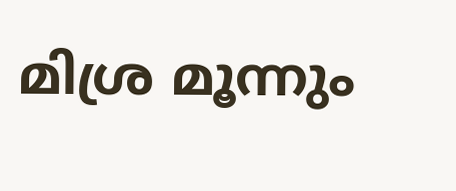മിശ്ര മൂന്നും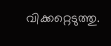വിക്കറ്റെടുത്തു.